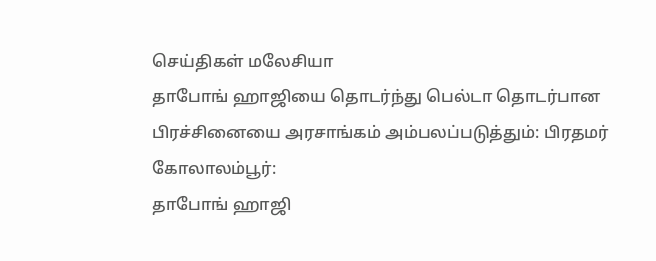செய்திகள் மலேசியா
தாபோங் ஹாஜியை தொடர்ந்து பெல்டா தொடர்பான பிரச்சினையை அரசாங்கம் அம்பலப்படுத்தும்: பிரதமர்
கோலாலம்பூர்:
தாபோங் ஹாஜி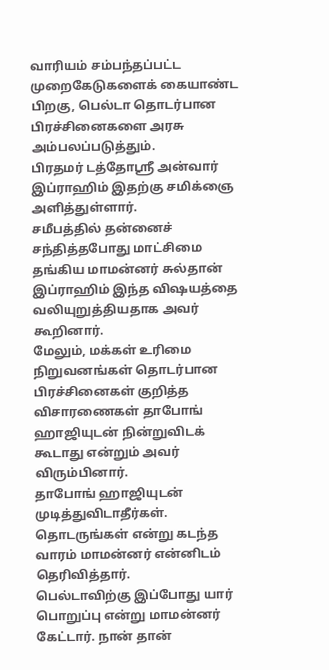வாரியம் சம்பந்தப்பட்ட முறைகேடுகளைக் கையாண்ட பிறகு, பெல்டா தொடர்பான பிரச்சினைகளை அரசு அம்பலப்படுத்தும்.
பிரதமர் டத்தோஸ்ரீ அன்வார் இப்ராஹிம் இதற்கு சமிக்ஞை அளித்துள்ளார்.
சமீபத்தில் தன்னைச் சந்தித்தபோது மாட்சிமை தங்கிய மாமன்னர் சுல்தான் இப்ராஹிம் இந்த விஷயத்தை வலியுறுத்தியதாக அவர் கூறினார்.
மேலும், மக்கள் உரிமை நிறுவனங்கள் தொடர்பான பிரச்சினைகள் குறித்த விசாரணைகள் தாபோங் ஹாஜியுடன் நின்றுவிடக் கூடாது என்றும் அவர் விரும்பினார்.
தாபோங் ஹாஜியுடன் முடித்துவிடாதீர்கள். தொடருங்கள் என்று கடந்த வாரம் மாமன்னர் என்னிடம் தெரிவித்தார்.
பெல்டாவிற்கு இப்போது யார் பொறுப்பு என்று மாமன்னர் கேட்டார். நான் தான்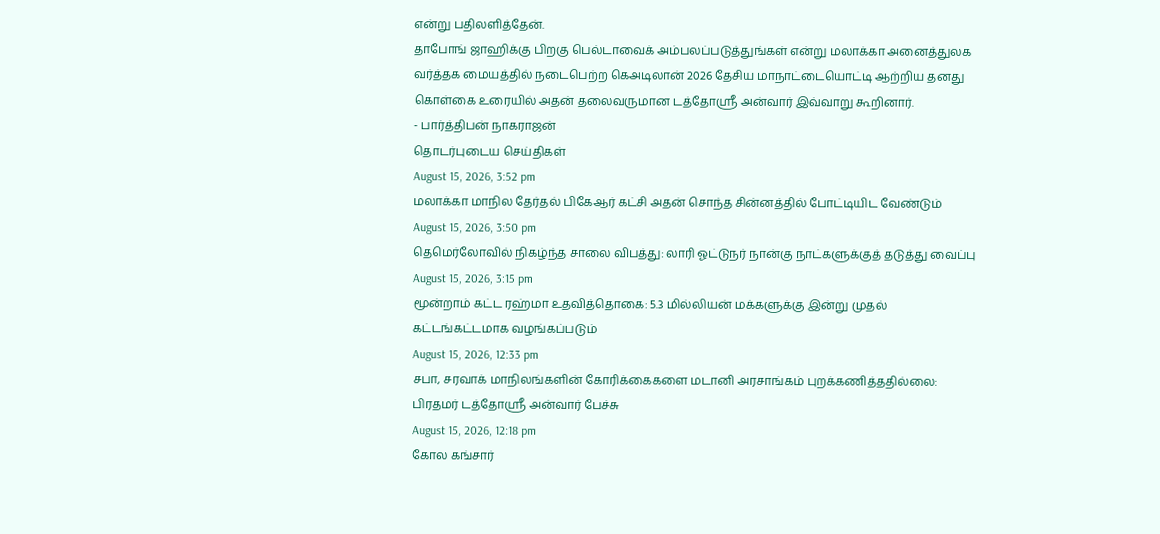என்று பதிலளித்தேன்.
தாபோங் ஜாஹிக்கு பிறகு பெல்டாவைக் அம்பலப்படுத்துங்கள் என்று மலாக்கா அனைத்துலக வர்த்தக மையத்தில் நடைபெற்ற கெஅடிலான் 2026 தேசிய மாநாட்டையொட்டி ஆற்றிய தனது கொள்கை உரையில் அதன் தலைவருமான டத்தோஸ்ரீ அன்வார் இவ்வாறு கூறினார்.
- பார்த்திபன் நாகராஜன்
தொடர்புடைய செய்திகள்
August 15, 2026, 3:52 pm
மலாக்கா மாநில தேர்தல் பிகேஆர் கட்சி அதன் சொந்த சின்னத்தில் போட்டியிட வேண்டும்
August 15, 2026, 3:50 pm
தெமெர்லோவில் நிகழ்ந்த சாலை விபத்து: லாரி ஓட்டுநர் நான்கு நாட்களுக்குத் தடுத்து வைப்பு
August 15, 2026, 3:15 pm
மூன்றாம் கட்ட ரஹ்மா உதவித்தொகை: 5.3 மில்லியன் மக்களுக்கு இன்று முதல் கட்டங்கட்டமாக வழங்கப்படும்
August 15, 2026, 12:33 pm
சபா, சரவாக் மாநிலங்களின் கோரிக்கைகளை மடானி அரசாங்கம் புறக்கணித்ததில்லை: பிரதமர் டத்தோஶ்ரீ அன்வார் பேச்சு
August 15, 2026, 12:18 pm
கோல கங்சார்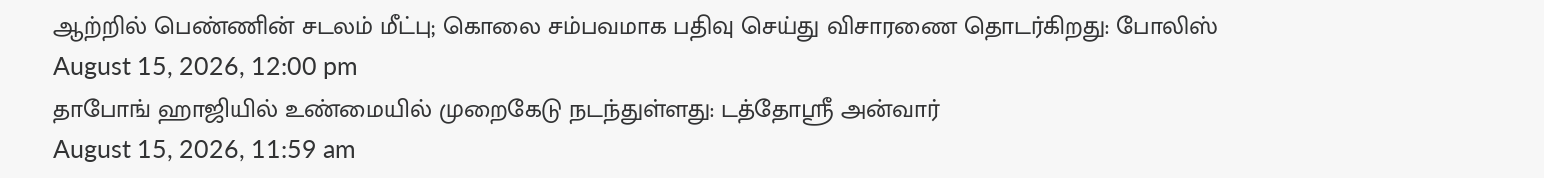ஆற்றில் பெண்ணின் சடலம் மீட்பு; கொலை சம்பவமாக பதிவு செய்து விசாரணை தொடர்கிறது: போலிஸ்
August 15, 2026, 12:00 pm
தாபோங் ஹாஜியில் உண்மையில் முறைகேடு நடந்துள்ளது: டத்தோஸ்ரீ அன்வார்
August 15, 2026, 11:59 am